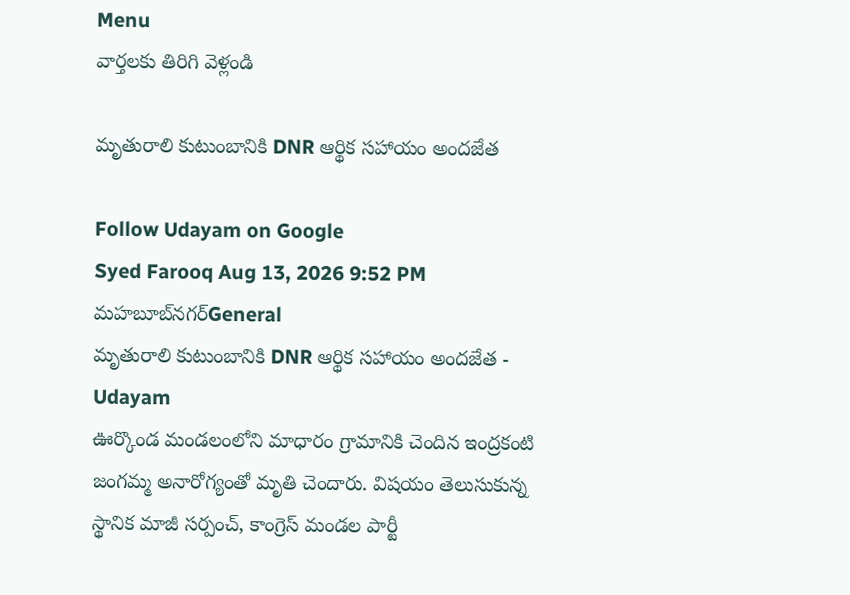Menu
వార్తలకు తిరిగి వెళ్లండి

మృతురాలి కుటుంబానికి DNR ఆర్థిక సహాయం అందజేత

Follow Udayam on Google
Syed Farooq Aug 13, 2026 9:52 PM మహబూబ్‌నగర్General
మృతురాలి కుటుంబానికి DNR ఆర్థిక సహాయం అందజేత - Udayam
ఊర్కొండ మండలంలోని మాధారం గ్రామానికి చెందిన ఇంద్రకంటి జంగమ్మ అనారోగ్యంతో మృతి చెందారు. విషయం తెలుసుకున్న స్థానిక మాజీ సర్పంచ్, కాంగ్రెస్ మండల పార్టీ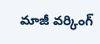మాజీ వర్కింగ్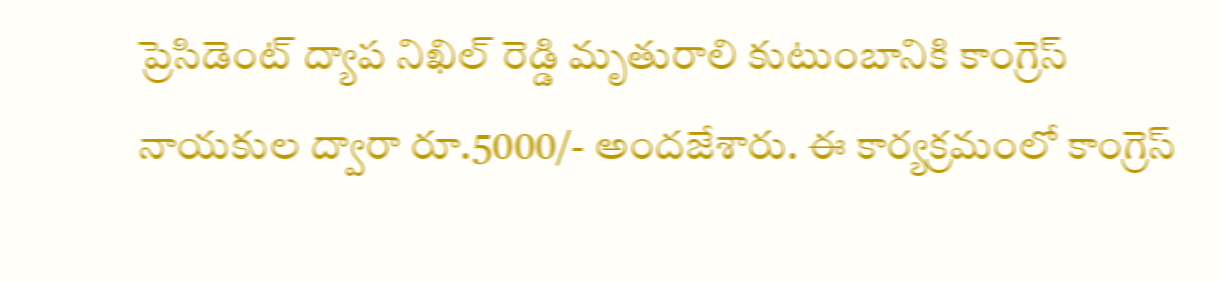ప్రెసిడెంట్ ద్యాప నిఖిల్ రెడ్డి మృతురాలి కుటుంబానికి కాంగ్రెస్ నాయకుల ద్వారా రూ.5000/- అందజేశారు. ఈ కార్యక్రమంలో కాంగ్రెస్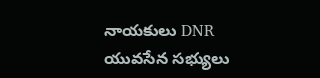నాయకులు DNR యువసేన సభ్యులు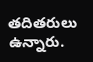తదితరులు ఉన్నారు.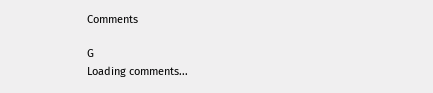Comments

G
Loading comments...